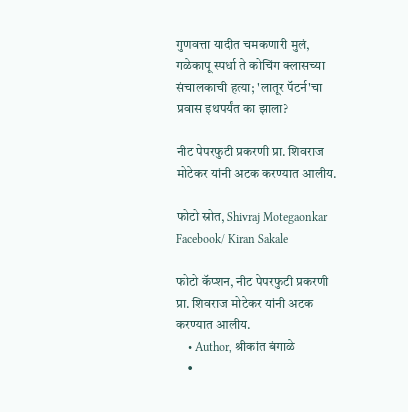गुणवत्ता यादीत चमकणारी मुलं, गळेकापू स्पर्धा ते कोचिंग क्लासच्या संचालकाची हत्या; 'लातूर पॅटर्न'चा प्रवास इथपर्यंत का झाला?

नीट पेपरफुटी प्रकरणी प्रा. शिवराज मोटेकर यांनी अटक करण्यात आलीय.

फोटो स्रोत, Shivraj Motegaonkar Facebook/ Kiran Sakale

फोटो कॅप्शन, नीट पेपरफुटी प्रकरणी प्रा. शिवराज मोटेकर यांनी अटक करण्यात आलीय.
    • Author, श्रीकांत बंगाळे
    •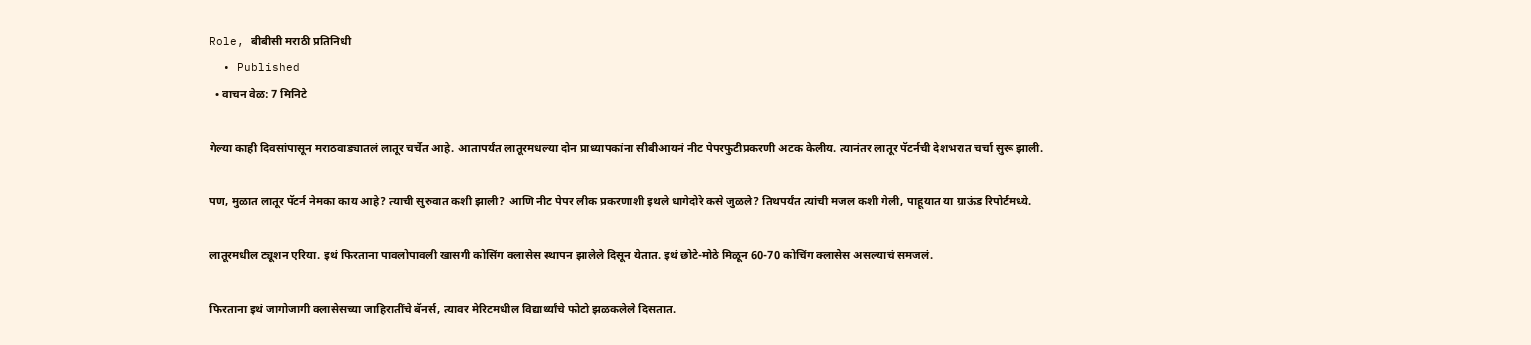Role, बीबीसी मराठी प्रतिनिधी
  • Published
  • वाचन वेळ: 7 मिनिटे

गेल्या काही दिवसांपासून मराठवाड्यातलं लातूर चर्चेत आहे. आतापर्यंत लातूरमधल्या दोन प्राध्यापकांना सीबीआयनं नीट पेपरफुटीप्रकरणी अटक केलीय. त्यानंतर लातूर पॅटर्नची देशभरात चर्चा सुरू झाली.

पण, मुळात लातूर पॅटर्न नेमका काय आहे? त्याची सुरुवात कशी झाली? आणि नीट पेपर लीक प्रकरणाशी इथले धागेदोरे कसे जुळले? तिथपर्यंत त्यांची मजल कशी गेली, पाहूयात या ग्राऊंड रिपोर्टमध्ये.

लातूरमधील ट्यूशन एरिया. इथं फिरताना पावलोपावली खासगी कोसिंग क्लासेस स्थापन झालेले दिसून येतात. इथं छोटे-मोठे मिळून 60-70 कोचिंग क्लासेस असल्याचं समजलं.

फिरताना इथं जागोजागी क्लासेसच्या जाहिरातींचे बॅनर्स, त्यावर मेरिटमधील विद्यार्थ्यांचे फोटो झळकलेले दिसतात.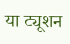या ट्यूशन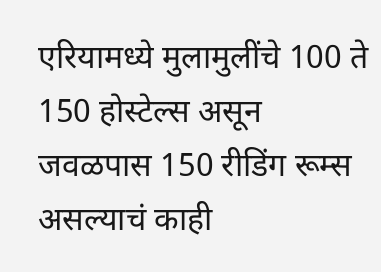एरियामध्ये मुलामुलींचे 100 ते 150 होस्टेल्स असून जवळपास 150 रीडिंग रूम्स असल्याचं काही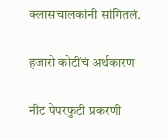क्लासचालकांनी सांगितलं.

हजारो कोटींचं अर्थकारण

नीट पेपरफुटी प्रकरणी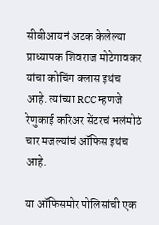सीबीआयनं अटक केलेल्या प्राध्यापक शिवराज मोटेगावकर यांचा कोचिंग क्लास इथंच आहे. त्यांच्या RCC म्हणजे रेणुकाई करिअर सेंटरचं भलंमोठं चार मजल्यांचं ऑफिस इथंच आहे.

या ऑफिसमोर पोलिसांची एक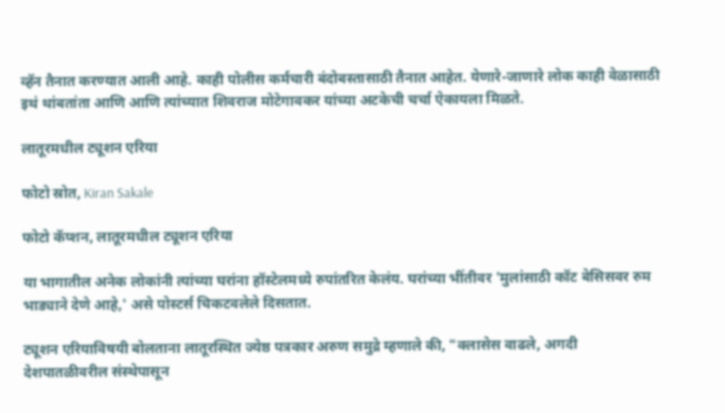व्हॅन तैनात करण्यात आली आहे. काही पोलीस कर्मचारी बंदोबस्तासाठी तैनात आहेत. येणारे-जाणारे लोक काही वेळासाठी इथं थांबतांता आणि आणि त्यांच्यात शिवराज मोटेगावकर यांच्या अटकेची चर्चा ऐकायला मिळते.

लातूरमधील ट्यूशन एरिया

फोटो स्रोत, Kiran Sakale

फोटो कॅप्शन, लातूरमधील ट्यूशन एरिया

या भागातील अनेक लोकांनी त्यांच्या घरांना हॉस्टेलमध्ये रुपांतरित केलंय. घरांच्या भींतीवर 'मुलांसाठी कॉट बेसिसवर रुम भाड्याने देणे आहे,' असे पोस्टर्स चिकटवलेले दिसतात.

ट्यूशन एरियाविषयी बोलताना लातूरस्थित ज्येष्ठ पत्रकार अरुण समुद्रे म्हणाले की, "क्लासेस वाढले, अगदी देशपातळीवरील संस्थेपासून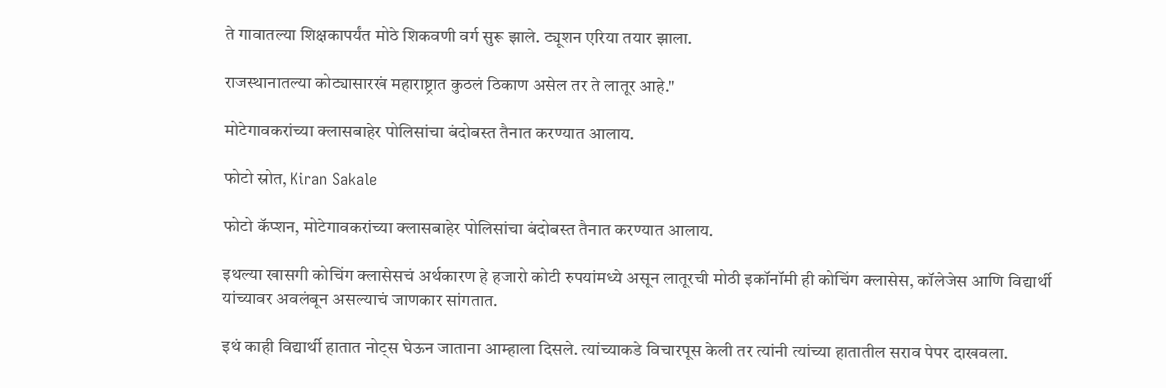ते गावातल्या शिक्षकापर्यंत मोठे शिकवणी वर्ग सुरू झाले. ट्यूशन एरिया तयार झाला.

राजस्थानातल्या कोट्यासारखं महाराष्ट्रात कुठलं ठिकाण असेल तर ते लातूर आहे."

मोटेगावकरांच्या क्लासबाहेर पोलिसांचा बंदोबस्त तैनात करण्यात आलाय.

फोटो स्रोत, Kiran Sakale

फोटो कॅप्शन, मोटेगावकरांच्या क्लासबाहेर पोलिसांचा बंदोबस्त तैनात करण्यात आलाय.

इथल्या खासगी कोचिंग क्लासेसचं अर्थकारण हे हजारो कोटी रुपयांमध्ये असून लातूरची मोठी इकॉनॉमी ही कोचिंग क्लासेस, कॉलेजेस आणि विद्यार्थी यांच्यावर अवलंबून असल्याचं जाणकार सांगतात.

इथं काही विद्यार्थी हातात नोट्स घेऊन जाताना आम्हाला दिसले. त्यांच्याकडे विचारपूस केली तर त्यांनी त्यांच्या हातातील सराव पेपर दाखवला.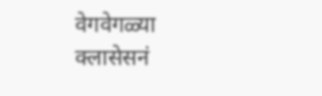वेगवेगळ्या क्लासेसनं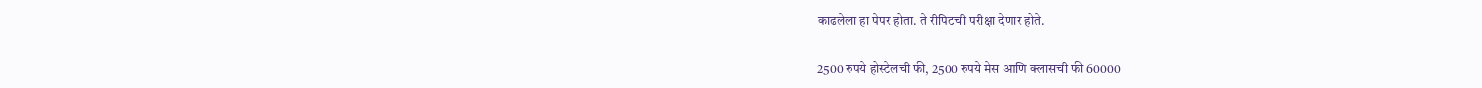काढलेला हा पेपर होता. ते रीपिटची परीक्षा देणार होते.

2500 रुपये होस्टेलची फी, 2500 रुपये मेस आणि क्लासची फी 60000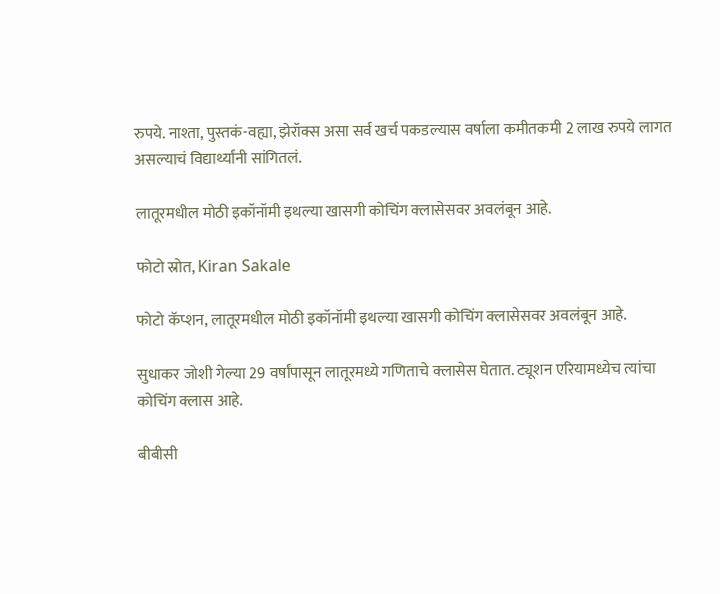रुपये. नाश्ता, पुस्तकं-वह्या, झेरॉक्स असा सर्व खर्च पकडल्यास वर्षाला कमीतकमी 2 लाख रुपये लागत असल्याचं विद्यार्थ्यांनी सांगितलं.

लातूरमधील मोठी इकॉनॉमी इथल्या खासगी कोचिंग क्लासेसवर अवलंबून आहे.

फोटो स्रोत, Kiran Sakale

फोटो कॅप्शन, लातूरमधील मोठी इकॉनॉमी इथल्या खासगी कोचिंग क्लासेसवर अवलंबून आहे.

सुधाकर जोशी गेल्या 29 वर्षांपासून लातूरमध्ये गणिताचे क्लासेस घेतात. ट्यूशन एरियामध्येच त्यांचा कोचिंग क्लास आहे.

बीबीसी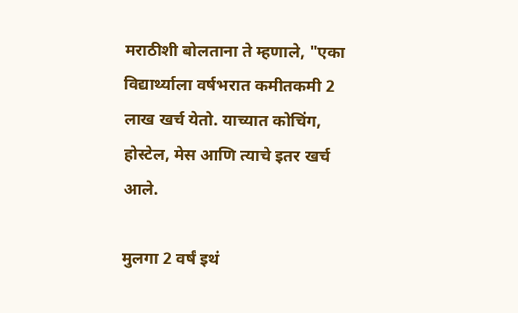मराठीशी बोलताना ते म्हणाले, "एका विद्यार्थ्याला वर्षभरात कमीतकमी 2 लाख खर्च येतो. याच्यात कोचिंग, होस्टेल, मेस आणि त्याचे इतर खर्च आले.

मुलगा 2 वर्षं इथं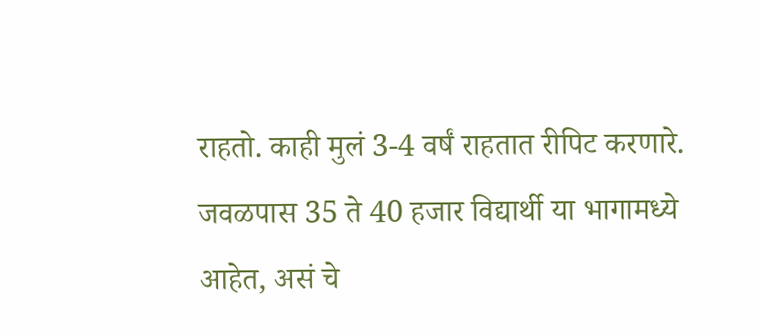राहतो. काही मुलं 3-4 वर्षं राहतात रीपिट करणारे. जवळपास 35 ते 40 हजार विद्यार्थी या भागामध्ये आहेत, असं चे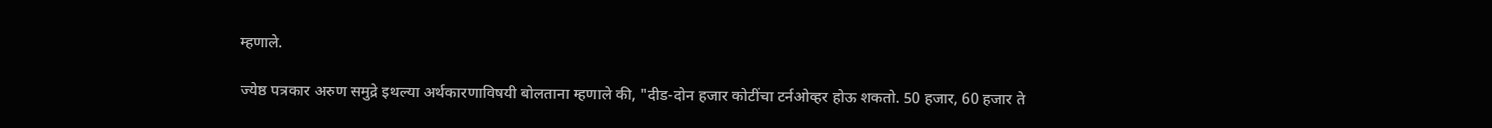म्हणाले.

ज्येष्ठ पत्रकार अरुण समुद्रे इथल्या अर्थकारणाविषयी बोलताना म्हणाले की, "दीड-दोन हजार कोटींचा टर्नओव्हर होऊ शकतो. 50 हजार, 60 हजार ते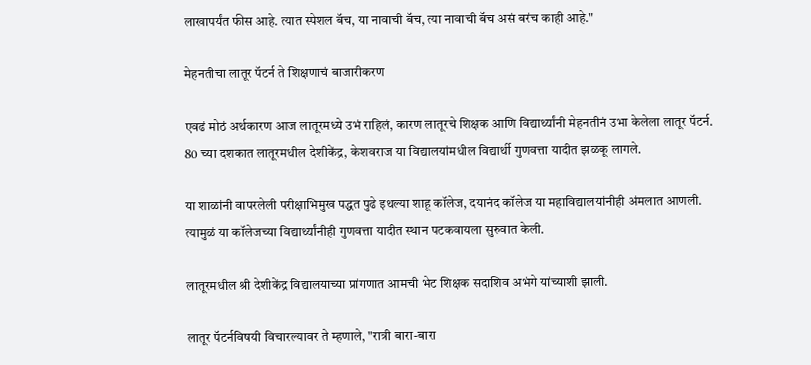लाखापर्यंत फीस आहे. त्यात स्पेशल बॅच, या नावाची बॅच, त्या नावाची बॅच असं बरंच काही आहे."

मेहनतीचा लातूर पॅटर्न ते शिक्षणाचं बाजारीकरण

एवढं मोठं अर्थकारण आज लातूरमध्ये उभं राहिलं, कारण लातूरचे शिक्षक आणि विद्यार्थ्यांनी मेहनतीनं उभा केलेला लातूर पॅटर्न. 80 च्या दशकात लातूरमधील देशीकेंद्र, केशवराज या विद्यालयांमधील विद्यार्थी गुणवत्ता यादीत झळकू लागले.

या शाळांनी वापरलेली परीक्षाभिमुख पद्धत पुढे इथल्या शाहू कॉलेज, दयानंद कॉलेज या महाविद्यालयांनीही अंमलात आणली. त्यामुळं या कॉलेजच्या विद्यार्थ्यांनीही गुणवत्ता यादीत स्थान पटकवायला सुरुवात केली.

लातूरमधील श्री देशीकेंद्र विद्यालयाच्या प्रांगणात आमची भेट शिक्षक सदाशिव अभंगे यांच्याशी झाली.

लातूर पॅटर्नविषयी विचारल्यावर ते म्हणाले, "रात्री बारा-बारा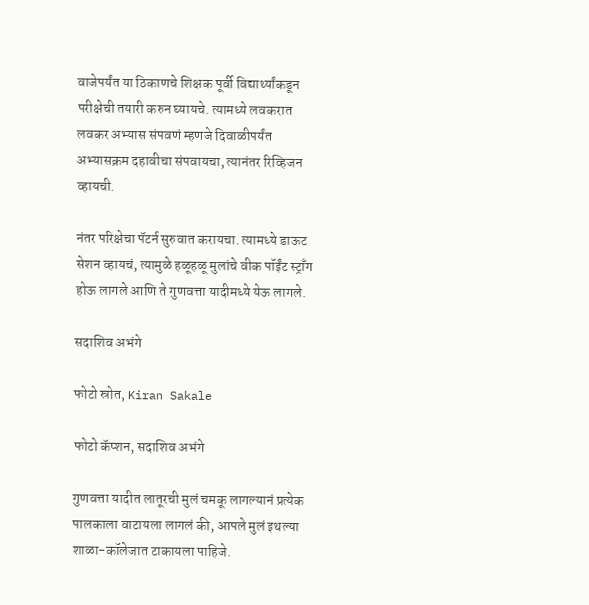वाजेपर्यंत या ठिकाणचे शिक्षक पूर्वी विद्यार्थ्यांकडून परीक्षेची तयारी करुन घ्यायचे. त्यामध्ये लवकरात लवकर अभ्यास संपवणं म्हणजे दिवाळीपर्यंत अभ्यासक्रम दहावीचा संपवायचा, त्यानंतर रिव्हिजन व्हायची.

नंतर परिक्षेचा पॅटर्न सुरुवात करायचा. त्यामध्ये डाऊट सेशन व्हायचं, त्यामुळे हळूहळू मुलांचे वीक पॉईंट स्ट्राँग होऊ लागले आणि ते गुणवत्ता यादीमध्ये येऊ लागले.

सदाशिव अभंगे

फोटो स्रोत, Kiran Sakale

फोटो कॅप्शन, सदाशिव अभंगे

गुणवत्ता यादीत लातूरची मुलं चमकू लागल्यानं प्रत्येक पालकाला वाटायला लागलं की, आपले मुलं इथल्या शाळा-कॉलेजात टाकायला पाहिजे.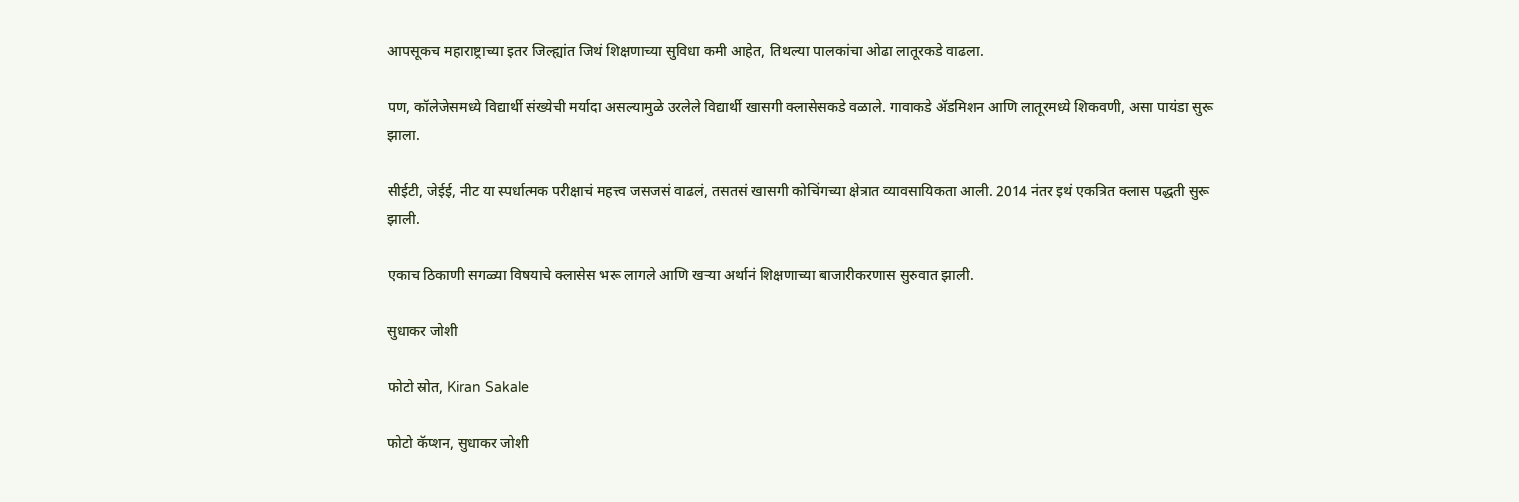आपसूकच महाराष्ट्राच्या इतर जिल्ह्यांत जिथं शिक्षणाच्या सुविधा कमी आहेत, तिथल्या पालकांचा ओढा लातूरकडे वाढला.

पण, कॉलेजेसमध्ये विद्यार्थी संख्येची मर्यादा असल्यामुळे उरलेले विद्यार्थी खासगी क्लासेसकडे वळाले. गावाकडे ॲडमिशन आणि लातूरमध्ये शिकवणी, असा पायंडा सुरू झाला.

सीईटी, जेईई, नीट या स्पर्धात्मक परीक्षाचं महत्त्व जसजसं वाढलं, तसतसं खासगी कोचिंगच्या क्षेत्रात व्यावसायिकता आली. 2014 नंतर इथं एकत्रित क्लास पद्धती सुरू झाली.

एकाच ठिकाणी सगळ्या विषयाचे क्लासेस भरू लागले आणि खऱ्या अर्थानं शिक्षणाच्या बाजारीकरणास सुरुवात झाली.

सुधाकर जोशी

फोटो स्रोत, Kiran Sakale

फोटो कॅप्शन, सुधाकर जोशी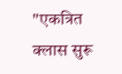"एकत्रित क्लास सुरू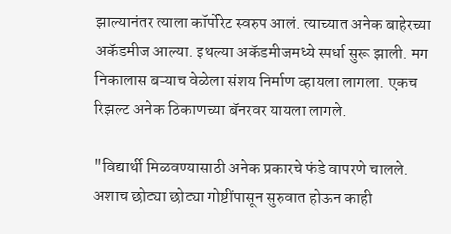झाल्यानंतर त्याला कॉर्पोरेट स्वरुप आलं. त्याच्यात अनेक बाहेरच्या अकॅडमीज आल्या. इथल्या अकॅडमीजमध्ये स्पर्धा सुरू झाली. मग निकालास बऱ्याच वेळेला संशय निर्माण व्हायला लागला. एकच रिझल्ट अनेक ठिकाणच्या बॅनरवर यायला लागले.

"विद्यार्थी मिळवण्यासाठी अनेक प्रकारचे फंडे वापरणे चालले. अशाच छोट्या छोट्या गोष्टींपासून सुरुवात होऊन काही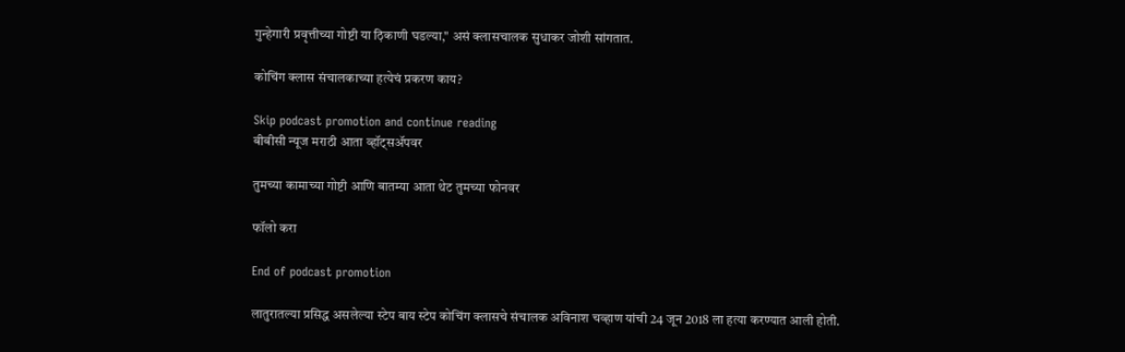गुन्हेगारी प्रवृत्तीच्या गोष्टी या ठ़िकाणी घडल्या," असं क्लासचालक सुधाकर जोशी सांगतात.

कोचिंग क्लास संचालकाच्या हत्येचं प्रकरण काय?

Skip podcast promotion and continue reading
बीबीसी न्यूज मराठी आता व्हॉट्सॲपवर

तुमच्या कामाच्या गोष्टी आणि बातम्या आता थेट तुमच्या फोनवर

फॉलो करा

End of podcast promotion

लातुरातल्या प्रसिद्ध असलेल्या स्टेप बाय स्टेप कोचिंग क्लासचे संचालक अविनाश चव्हाण यांची 24 जून 2018 ला हत्या करण्यात आली होती.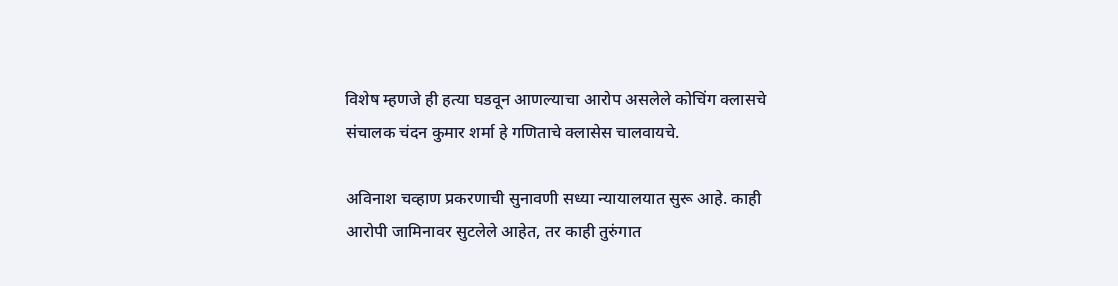विशेष म्हणजे ही हत्या घडवून आणल्याचा आरोप असलेले कोचिंग क्लासचे संचालक चंदन कुमार शर्मा हे गणिताचे क्लासेस चालवायचे.

अविनाश चव्हाण प्रकरणाची सुनावणी सध्या न्यायालयात सुरू आहे. काही आरोपी जामिनावर सुटलेले आहेत, तर काही तुरुंगात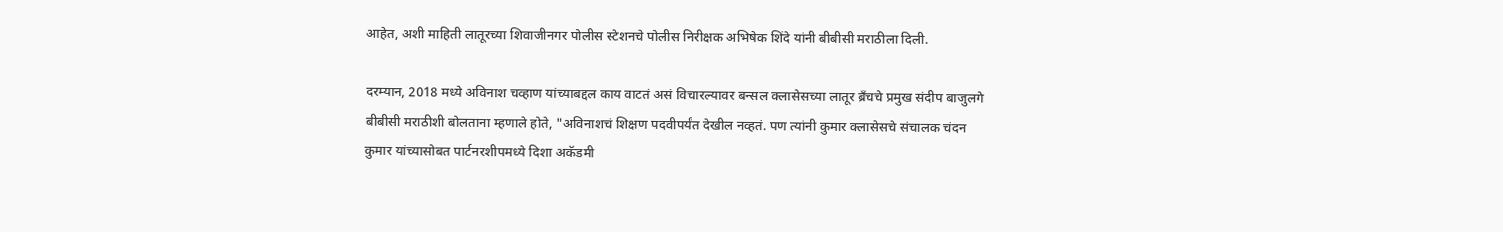आहेत, अशी माहिती लातूरच्या शिवाजीनगर पोलीस स्टेशनचे पोलीस निरीक्षक अभिषेक शिंदे यांनी बीबीसी मराठीला दिली.

दरम्यान, 2018 मध्ये अविनाश चव्हाण यांच्याबद्दल काय वाटतं असं विचारल्यावर बन्सल क्लासेसच्या लातूर ब्रँचचे प्रमुख संदीप बाजुलगे बीबीसी मराठीशी बोलताना म्हणाले होते, "अविनाशचं शिक्षण पदवीपर्यंत देखील नव्हतं. पण त्यांनी कुमार क्लासेसचे संचालक चंदन कुमार यांच्यासोबत पार्टनरशीपमध्ये दिशा अकॅडमी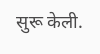सुरू केली.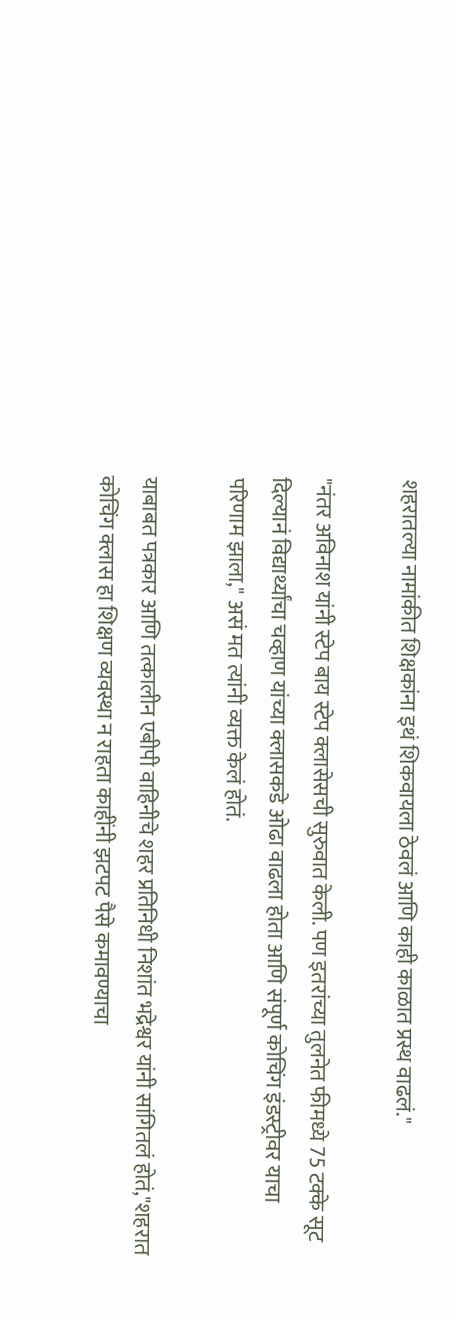शहरातल्या नामांकीत शिक्षकांना इथं शिकवायला ठेवलं आणि काही काळात प्रस्थ वाढलं."

"नंतर अविनाश यांनी स्टेप बाय स्टेप क्लासेसची सुरुवात केली. पण इतरांच्या तुलनेत फीमध्ये 75 टक्के सूट दिल्यानं विद्यार्थ्यांचा चव्हाण यांच्या क्लासकडे ओढा वाढला होता आणि संपूर्ण कोचिंग इंडस्ट्रीवर याचा परिणाम झाला," असं मत त्यांनी व्यक्त केलं होतं.

याबाबत पत्रकार आणि तत्कालीन एबीपी वाहिनीचे शहर प्रतिनिधी निशांत भद्रेश्वर यांनी सांगितलं होतं,"शहरात कोचिंग क्लास हा शिक्षण व्यवस्था न राहता काहींनी झटपट पैसे कमावण्याचा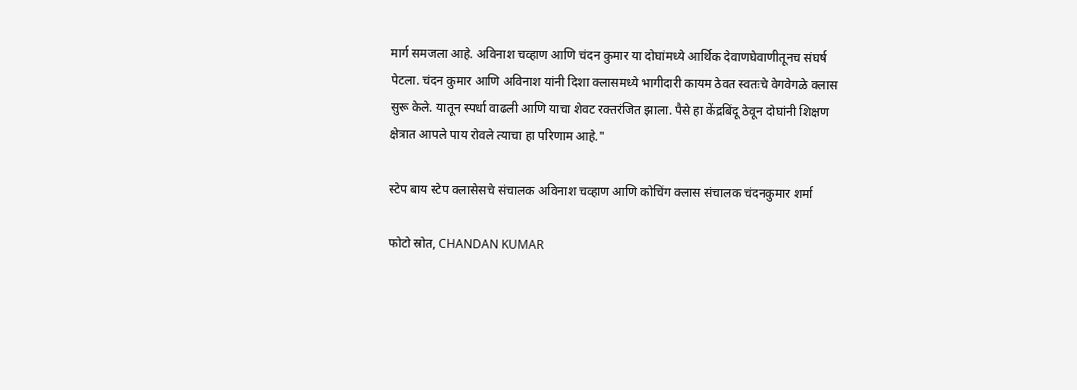मार्ग समजला आहे. अविनाश चव्हाण आणि चंदन कुमार या दोघांमध्ये आर्थिक देवाणघेवाणीतूनच संघर्ष पेटला. चंदन कुमार आणि अविनाश यांनी दिशा क्लासमध्ये भागीदारी कायम ठेवत स्वतःचे वेगवेगळे क्लास सुरू केले. यातून स्पर्धा वाढली आणि याचा शेवट रक्तरंजित झाला. पैसे हा केंद्रबिंदू ठेवून दोघांनी शिक्षण क्षेत्रात आपले पाय रोवले त्याचा हा परिणाम आहे."

स्टेप बाय स्टेप क्लासेसचे संचालक अविनाश चव्हाण आणि कोचिंग क्लास संचालक चंदनकुमार शर्मा

फोटो स्रोत, CHANDAN KUMAR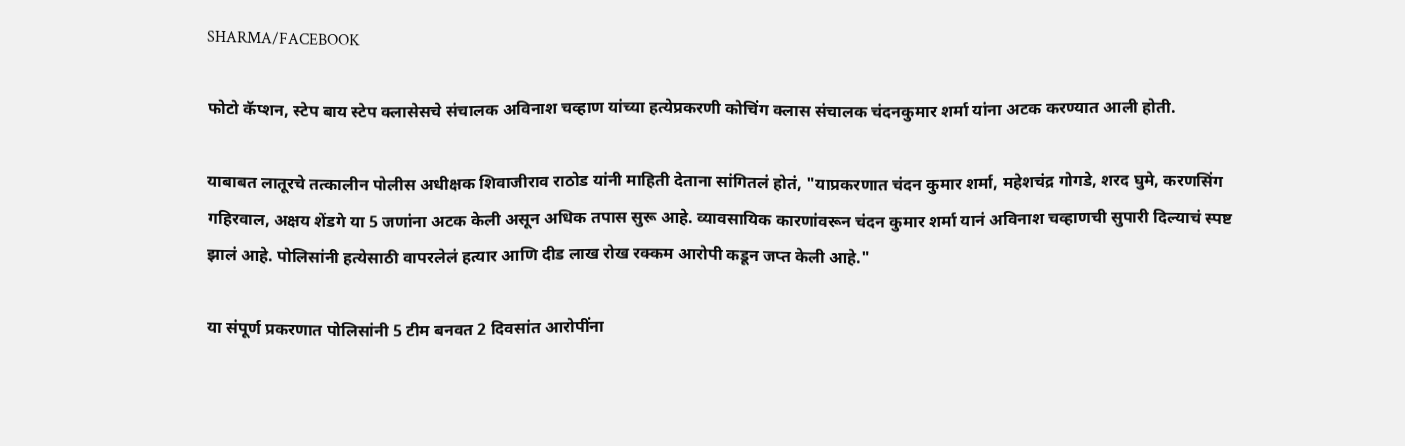SHARMA/FACEBOOK

फोटो कॅप्शन, स्टेप बाय स्टेप क्लासेसचे संचालक अविनाश चव्हाण यांच्या हत्येप्रकरणी कोचिंग क्लास संचालक चंदनकुमार शर्मा यांना अटक करण्यात आली होती.

याबाबत लातूरचे तत्कालीन पोलीस अधीक्षक शिवाजीराव राठोड यांनी माहिती देताना सांगितलं होतं, "याप्रकरणात चंदन कुमार शर्मा, महेशचंद्र गोगडे, शरद घुमे, करणसिंग गहिरवाल, अक्षय शेंडगे या 5 जणांना अटक केली असून अधिक तपास सुरू आहे. व्यावसायिक कारणांवरून चंदन कुमार शर्मा यानं अविनाश चव्हाणची सुपारी दिल्याचं स्पष्ट झालं आहे. पोलिसांनी हत्येसाठी वापरलेलं हत्यार आणि दीड लाख रोख रक्कम आरोपी कडून जप्त केली आहे."

या संपूर्ण प्रकरणात पोलिसांनी 5 टीम बनवत 2 दिवसांत आरोपींना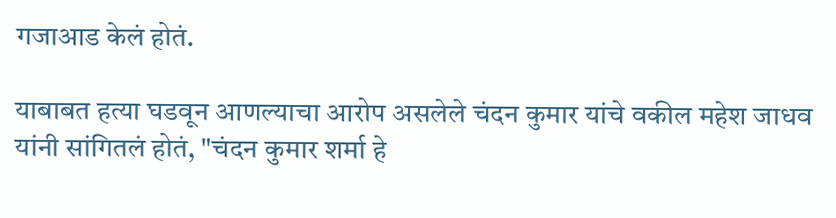गजाआड केलं होतं.

याबाबत हत्या घडवून आणल्याचा आरोप असलेले चंदन कुमार यांचे वकील महेश जाधव यांनी सांगितलं होतं, "चंदन कुमार शर्मा हे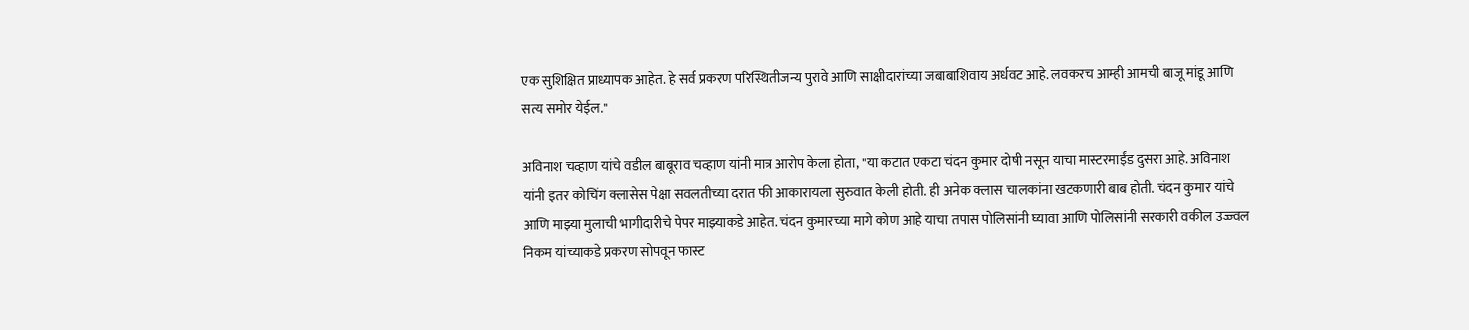एक सुशिक्षित प्राध्यापक आहेत. हे सर्व प्रकरण परिस्थितीजन्य पुरावे आणि साक्षीदारांच्या जबाबाशिवाय अर्धवट आहे. लवकरच आम्ही आमची बाजू मांडू आणि सत्य समोर येईल."

अविनाश चव्हाण यांचे वडील बाबूराव चव्हाण यांनी मात्र आरोप केला होता, "या कटात एकटा चंदन कुमार दोषी नसून याचा मास्टरमाईंड दुसरा आहे. अविनाश यांनी इतर कोचिंग क्लासेस पेक्षा सवलतीच्या दरात फी आकारायला सुरुवात केली होती. ही अनेक क्लास चालकांना खटकणारी बाब होती. चंदन कुमार यांचे आणि माझ्या मुलाची भागीदारीचे पेपर माझ्याकडे आहेत. चंदन कुमारच्या मागे कोण आहे याचा तपास पोलिसांनी घ्यावा आणि पोलिसांनी सरकारी वकील उज्ज्वल निकम यांच्याकडे प्रकरण सोपवून फास्ट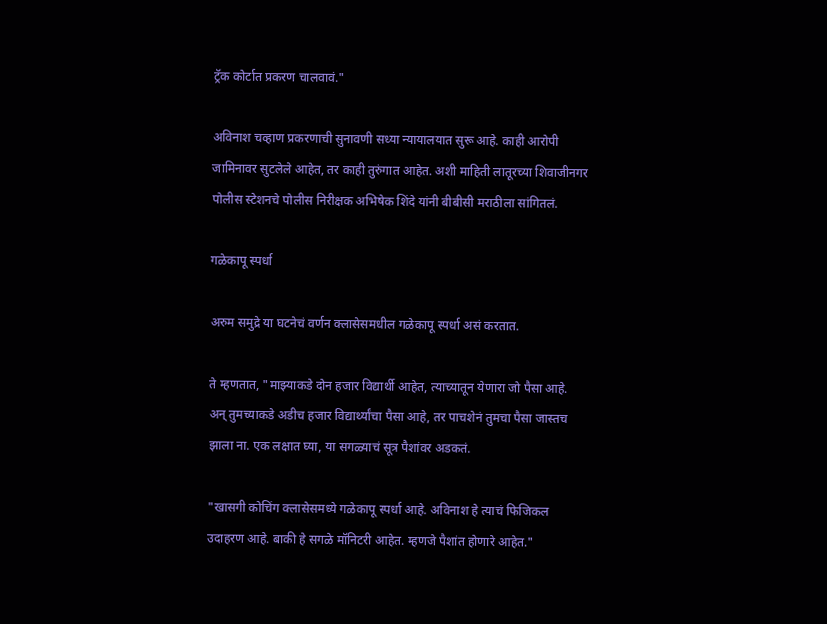ट्रॅक कोर्टात प्रकरण चालवावं."

अविनाश चव्हाण प्रकरणाची सुनावणी सध्या न्यायालयात सुरू आहे. काही आरोपी जामिनावर सुटलेले आहेत, तर काही तुरुंगात आहेत. अशी माहिती लातूरच्या शिवाजीनगर पोलीस स्टेशनचे पोलीस निरीक्षक अभिषेक शिंदे यांनी बीबीसी मराठीला सांगितलं.

गळेकापू स्पर्धा

अरुम समुद्रे या घटनेचं वर्णन क्लासेसमधील गळेकापू स्पर्धा असं करतात.

ते म्हणतात, "माझ्याकडे दोन हजार विद्यार्थी आहेत, त्याच्यातून येणारा जो पैसा आहे. अन् तुमच्याकडे अडीच हजार विद्यार्थ्यांचा पैसा आहे, तर पाचशेनं तुमचा पैसा जास्तच झाला ना. एक लक्षात घ्या, या सगळ्याचं सूत्र पैशांवर अडकतं.

"खासगी कोचिंग क्लासेसमध्ये गळेकापू स्पर्धा आहे. अविनाश हे त्याचं फिजिकल उदाहरण आहे. बाकी हे सगळे मॉनिटरी आहेत. म्हणजे पैशांत होणारे आहेत."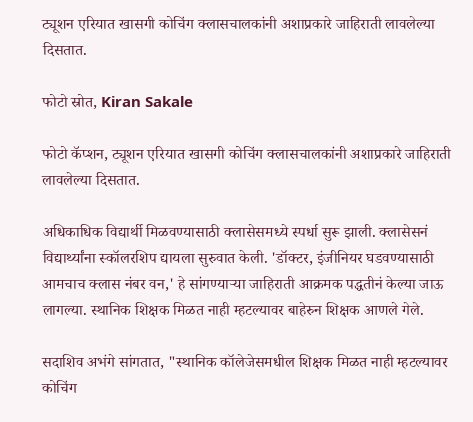ट्यूशन एरियात खासगी कोचिंग क्लासचालकांनी अशाप्रकारे जाहिराती लावलेल्या दिसतात.

फोटो स्रोत, Kiran Sakale

फोटो कॅप्शन, ट्यूशन एरियात खासगी कोचिंग क्लासचालकांनी अशाप्रकारे जाहिराती लावलेल्या दिसतात.

अधिकाधिक विद्यार्थी मिळवण्यासाठी क्लासेसमध्ये स्पर्धा सुरू झाली. क्लासेसनं विद्यार्थ्यांना स्कॉलरशिप द्यायला सुरुवात केली. 'डॉक्टर, इंजीनियर घडवण्यासाठी आमचाच क्लास नंबर वन,' हे सांगण्याऱ्या जाहिराती आक्रमक पद्धतीनं केल्या जाऊ लागल्या. स्थानिक शिक्षक मिळत नाही म्हटल्यावर बाहेरुन शिक्षक आणले गेले.

सदाशिव अभंगे सांगतात, "स्थानिक कॉलेजेसमधील शिक्षक मिळत नाही म्हटल्यावर कोचिंग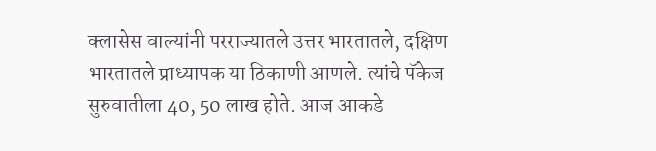क्लासेस वाल्यांनी परराज्यातले उत्तर भारतातले, दक्षिण भारतातले प्राध्यापक या ठिकाणी आणले. त्यांचे पॅकेज सुरुवातीला 40, 50 लाख होते. आज आकडे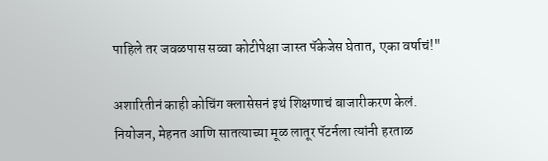पाहिले तर जवळपास सव्वा कोटीपेक्षा जास्त पॅकेजेस घेतात, एका वर्षाचं!"

अशारितीनं काही कोचिंग क्लासेसनं इथं शिक्षणाचं बाजारीकरण केलं. नियोजन, मेहनत आणि सातत्याच्या मूळ लातूर पॅटर्नला त्यांनी हरताळ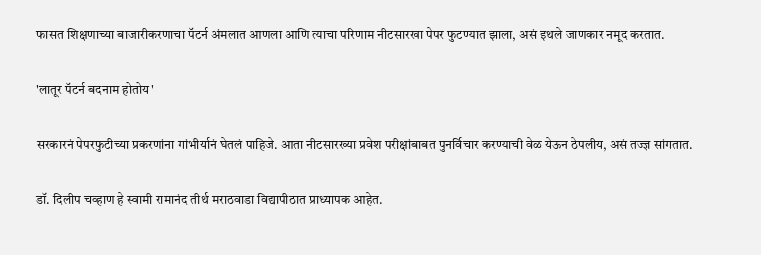फासत शिक्षणाच्या बाजारीकरणाचा पॅटर्न अंमलात आणला आणि त्याचा परिणाम नीटसारखा पेपर फुटण्यात झाला, असं इथले जाणकार नमूद करतात.

'लातूर पॅटर्न बदनाम होतोय'

सरकारनं पेपरफुटीच्या प्रकरणांना गांभीर्यानं घेतलं पाहिजे. आता नीटसारख्या प्रवेश परीक्षांबाबत पुनर्विचार करण्याची वेळ येऊन ठेपलीय, असं तज्ज्ञ सांगतात.

डॉ. दिलीप चव्हाण हे स्वामी रामानंद तीर्थ मराठवाडा विद्यापीठात प्राध्यापक आहेत.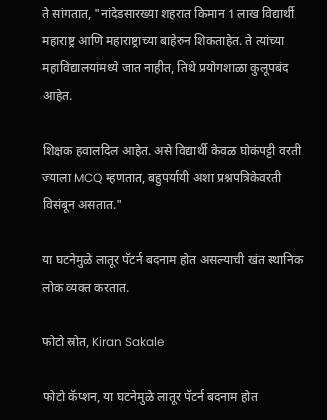ते सांगतात, "नांदेडसारख्या शहरात किमान 1 लाख विद्यार्थी महाराष्ट्र आणि महाराष्ट्राच्या बाहेरुन शिकताहेत. ते त्यांच्या महाविद्यालयांमध्ये जात नाहीत, तिथे प्रयोगशाळा कुलूपबंद आहेत.

शिक्षक हवालदिल आहेत. असे विद्यार्थी केवळ घोकंपट्टी वरती ज्याला MCQ म्हणतात, बहुपर्यायी अशा प्रश्नपत्रिकेवरती विसंबून असतात."

या घटनेमुळे लातूर पॅटर्न बदनाम होत असल्याची खंत स्थानिक लोक व्यक्त करतात.

फोटो स्रोत, Kiran Sakale

फोटो कॅप्शन, या घटनेमुळे लातूर पॅटर्न बदनाम होत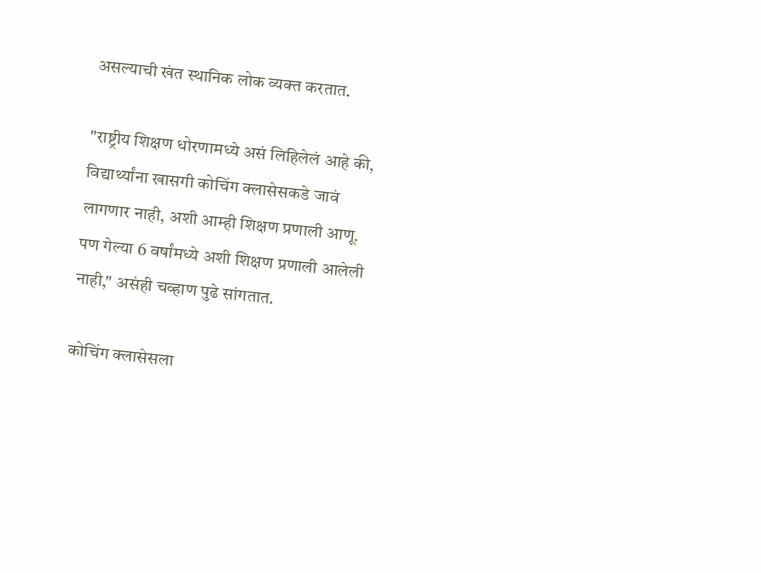असल्याची खंत स्थानिक लोक व्यक्त करतात.

"राष्ट्रीय शिक्षण धोरणामध्ये असं लिहिलेलं आहे की, विद्यार्थ्यांना खासगी कोचिंग क्लासेसकडे जावं लागणार नाही, अशी आम्ही शिक्षण प्रणाली आणू. पण गेल्या 6 वर्षांमध्ये अशी शिक्षण प्रणाली आलेली नाही," असंही चव्हाण पुढे सांगतात.

कोचिंग क्लासेसला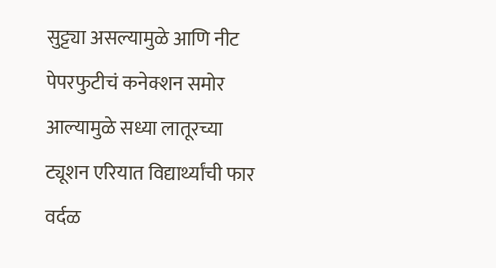सुट्ट्या असल्यामुळे आणि नीट पेपरफुटीचं कनेक्शन समोर आल्यामुळे सध्या लातूरच्या ट्यूशन एरियात विद्यार्थ्यांची फार वर्दळ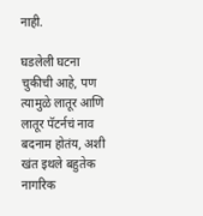नाही.

घडलेली घटना चुकीची आहे, पण त्यामुळे लातूर आणि लातूर पॅटर्नचं नाव बदनाम होतंय, अशी खंत इथले बहुतेक नागरिक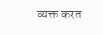व्यक्त करत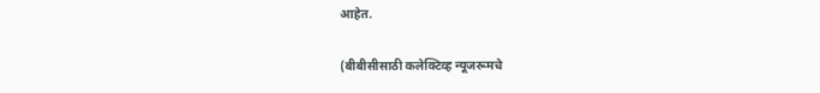आहेत.

(बीबीसीसाठी कलेक्टिव्ह न्यूजरूमचे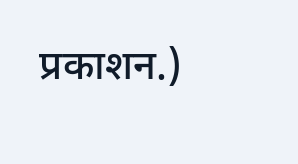प्रकाशन.)